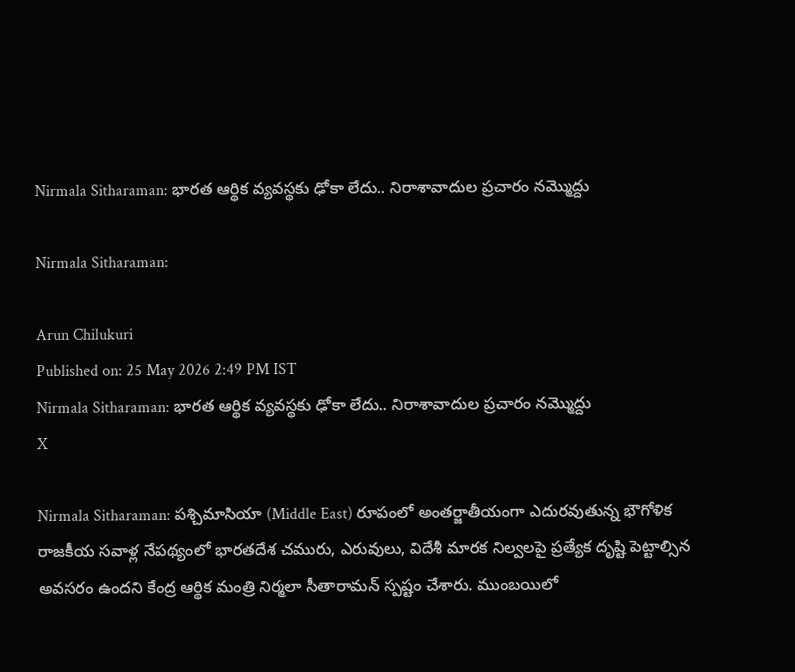Nirmala Sitharaman: భారత ఆర్థిక వ్యవస్థకు ఢోకా లేదు.. నిరాశావాదుల ప్రచారం నమ్మొద్దు

Nirmala Sitharaman:

Arun Chilukuri
Published on: 25 May 2026 2:49 PM IST
Nirmala Sitharaman: భారత ఆర్థిక వ్యవస్థకు ఢోకా లేదు.. నిరాశావాదుల ప్రచారం నమ్మొద్దు
X

Nirmala Sitharaman: పశ్చిమాసియా (Middle East) రూపంలో అంతర్జాతీయంగా ఎదురవుతున్న భౌగోళిక రాజకీయ సవాళ్ల నేపథ్యంలో భారతదేశ చమురు, ఎరువులు, విదేశీ మారక నిల్వలపై ప్రత్యేక దృష్టి పెట్టాల్సిన అవసరం ఉందని కేంద్ర ఆర్థిక మంత్రి నిర్మలా సీతారామన్‌ స్పష్టం చేశారు. ముంబయిలో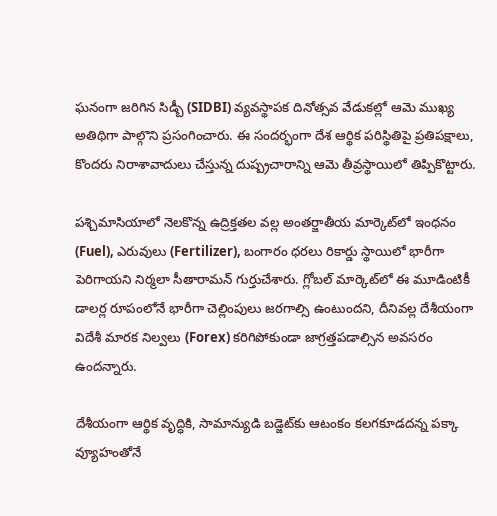ఘనంగా జరిగిన సిడ్బీ (SIDBI) వ్యవస్థాపక దినోత్సవ వేడుకల్లో ఆమె ముఖ్య అతిథిగా పాల్గొని ప్రసంగించారు. ఈ సందర్భంగా దేశ ఆర్థిక పరిస్థితిపై ప్రతిపక్షాలు, కొందరు నిరాశావాదులు చేస్తున్న దుష్ప్రచారాన్ని ఆమె తీవ్రస్థాయిలో తిప్పికొట్టారు.

పశ్చిమాసియాలో నెలకొన్న ఉద్రిక్తతల వల్ల అంతర్జాతీయ మార్కెట్‌లో ఇంధనం (Fuel), ఎరువులు (Fertilizer), బంగారం ధరలు రికార్డు స్థాయిలో భారీగా పెరిగాయని నిర్మలా సీతారామన్‌ గుర్తుచేశారు. గ్లోబల్ మార్కెట్‌లో ఈ మూడింటికీ డాలర్ల రూపంలోనే భారీగా చెల్లింపులు జరగాల్సి ఉంటుందని, దీనివల్ల దేశీయంగా విదేశీ మారక నిల్వలు (Forex) కరిగిపోకుండా జాగ్రత్తపడాల్సిన అవసరం ఉందన్నారు.

దేశీయంగా ఆర్థిక వృద్ధికి, సామాన్యుడి బడ్జెట్‌కు ఆటంకం కలగకూడదన్న పక్కా వ్యూహంతోనే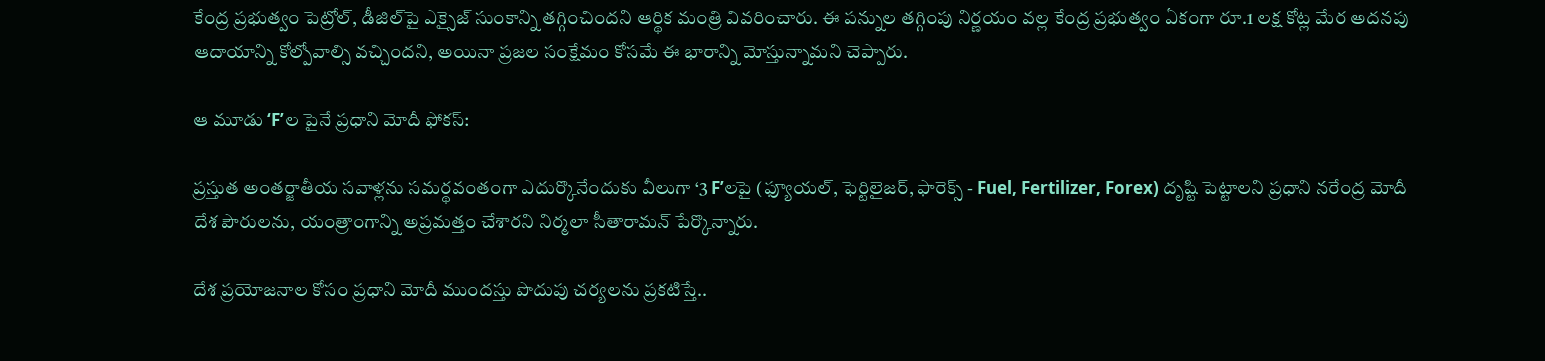కేంద్ర ప్రభుత్వం పెట్రోల్‌, డీజిల్‌పై ఎక్సైజ్‌ సుంకాన్ని తగ్గించిందని ఆర్థిక మంత్రి వివరించారు. ఈ పన్నుల తగ్గింపు నిర్ణయం వల్ల కేంద్ర ప్రభుత్వం ఏకంగా రూ.1 లక్ష కోట్ల మేర అదనపు ఆదాయాన్ని కోల్పోవాల్సి వచ్చిందని, అయినా ప్రజల సంక్షేమం కోసమే ఈ భారాన్ని మోస్తున్నామని చెప్పారు.

ఆ మూడు ‘F’ల పైనే ప్రధాని మోదీ ఫోకస్:

ప్రస్తుత అంతర్జాతీయ సవాళ్లను సమర్థవంతంగా ఎదుర్కొనేందుకు వీలుగా ‘3 F’లపై (ఫ్యూయల్‌, ఫెర్టిలైజర్‌, ఫారెక్స్ - Fuel, Fertilizer, Forex) దృష్టి పెట్టాలని ప్రధాని నరేంద్ర మోదీ దేశ పౌరులను, యంత్రాంగాన్ని అప్రమత్తం చేశారని నిర్మలా సీతారామన్‌ పేర్కొన్నారు.

దేశ ప్రయోజనాల కోసం ప్రధాని మోదీ ముందస్తు పొదుపు చర్యలను ప్రకటిస్తే..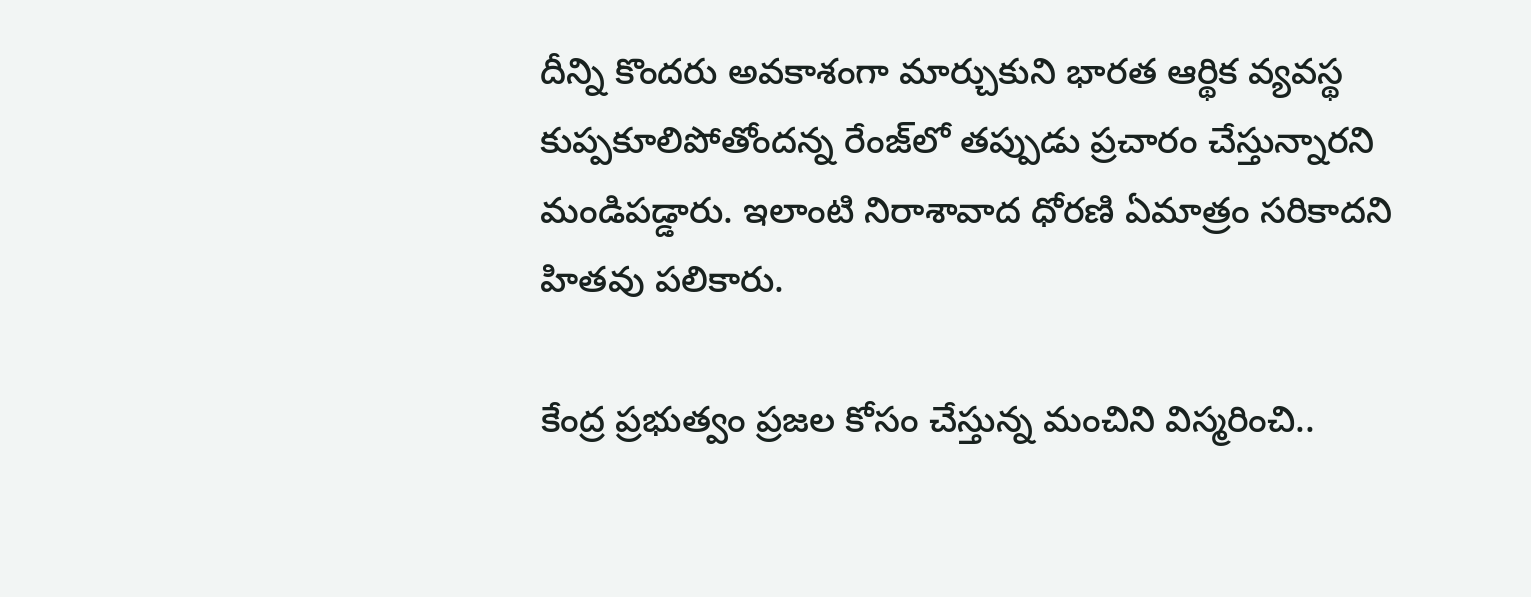దీన్ని కొందరు అవకాశంగా మార్చుకుని భారత ఆర్థిక వ్యవస్థ కుప్పకూలిపోతోందన్న రేంజ్‌లో తప్పుడు ప్రచారం చేస్తున్నారని మండిపడ్డారు. ఇలాంటి నిరాశావాద ధోరణి ఏమాత్రం సరికాదని హితవు పలికారు.

కేంద్ర ప్రభుత్వం ప్రజల కోసం చేస్తున్న మంచిని విస్మరించి..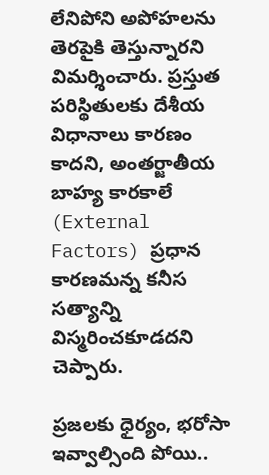లేనిపోని అపోహలను తెరపైకి తెస్తున్నారని విమర్శించారు. ప్రస్తుత పరిస్థితులకు దేశీయ విధానాలు కారణం కాదని, అంతర్జాతీయ బాహ్య కారకాలే (External Factors) ప్రధాన కారణమన్న కనీస సత్యాన్ని విస్మరించకూడదని చెప్పారు.

ప్రజలకు ధైర్యం, భరోసా ఇవ్వాల్సింది పోయి..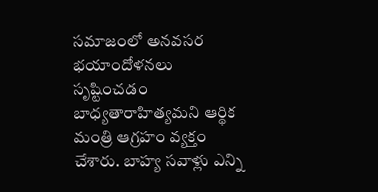సమాజంలో అనవసర భయాందోళనలు సృష్టించడం బాధ్యతారాహిత్యమని ఆర్థిక మంత్రి ఆగ్రహం వ్యక్తం చేశారు. బాహ్య సవాళ్లు ఎన్ని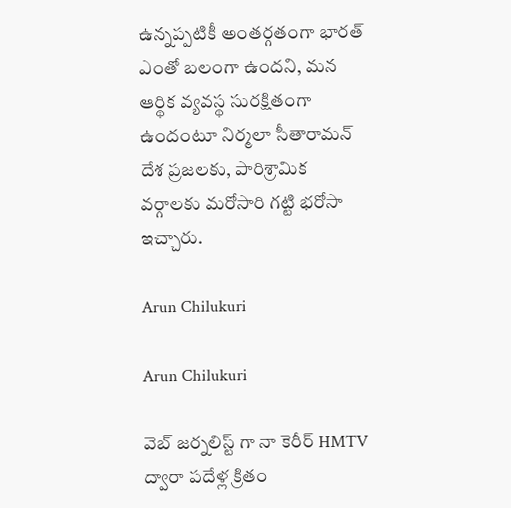ఉన్నప్పటికీ అంతర్గతంగా భారత్ ఎంతో బలంగా ఉందని, మన ఆర్థిక వ్యవస్థ సురక్షితంగా ఉందంటూ నిర్మలా సీతారామన్‌ దేశ ప్రజలకు, పారిశ్రామిక వర్గాలకు మరోసారి గట్టి భరోసా ఇచ్చారు.

Arun Chilukuri

Arun Chilukuri

వెబ్ జర్నలిస్ట్ గా నా కెరీర్ HMTV ద్వారా పదేళ్ల క్రితం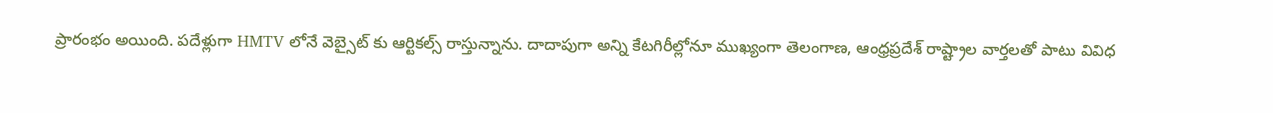ప్రారంభం అయింది. పదేళ్లుగా HMTV లోనే వెబ్సైట్ కు ఆర్టికల్స్ రాస్తున్నాను. దాదాపుగా అన్ని కేటగిరీల్లోనూ ముఖ్యంగా తెలంగాణ, ఆంధ్రప్రదేశ్ రాష్ట్రాల వార్తలతో పాటు వివిధ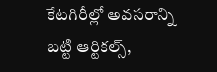కేటగిరీల్లో అవసరాన్ని బట్టి ఆర్టికల్స్,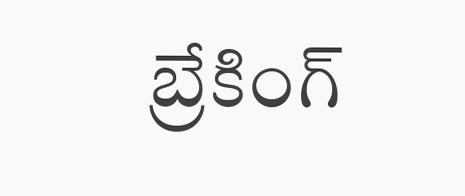బ్రేకింగ్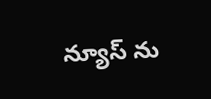న్యూస్ ను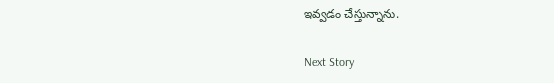ఇవ్వడం చేస్తున్నాను.

Next Story